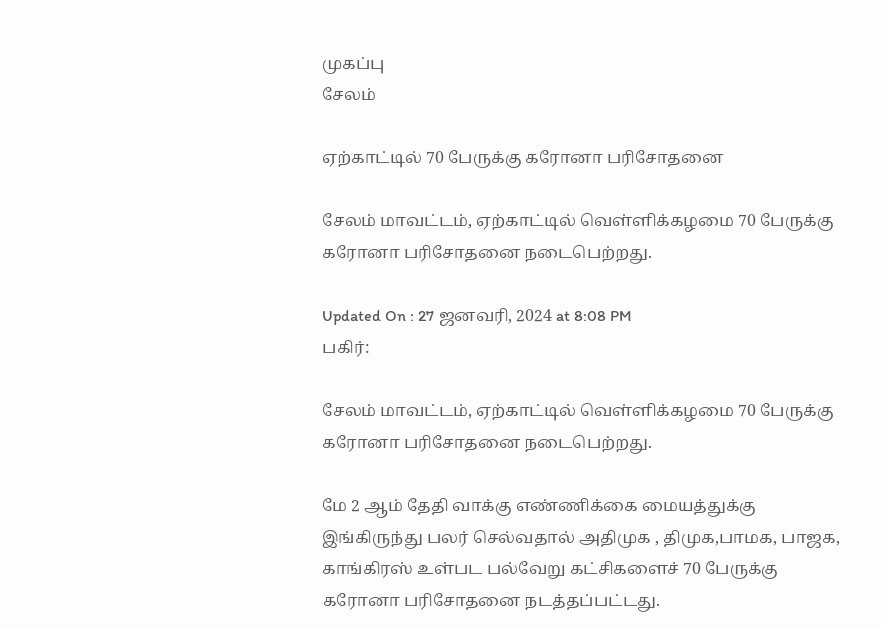முகப்பு
சேலம்

ஏற்காட்டில் 70 பேருக்கு கரோனா பரிசோதனை

சேலம் மாவட்டம், ஏற்காட்டில் வெள்ளிக்கழமை 70 பேருக்கு கரோனா பரிசோதனை நடைபெற்றது.

Updated On : 27 ஜனவரி, 2024 at 8:08 PM
பகிர்:

சேலம் மாவட்டம், ஏற்காட்டில் வெள்ளிக்கழமை 70 பேருக்கு கரோனா பரிசோதனை நடைபெற்றது.

மே 2 ஆம் தேதி வாக்கு எண்ணிக்கை மையத்துக்கு இங்கிருந்து பலர் செல்வதால் அதிமுக , திமுக,பாமக, பாஜக, காங்கிரஸ் உள்பட பல்வேறு கட்சிகளைச் 70 பேருக்கு கரோனா பரிசோதனை நடத்தப்பட்டது.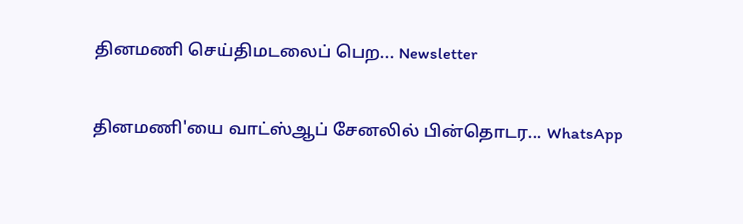தினமணி செய்திமடலைப் பெற... Newsletter

தினமணி'யை வாட்ஸ்ஆப் சேனலில் பின்தொடர... WhatsApp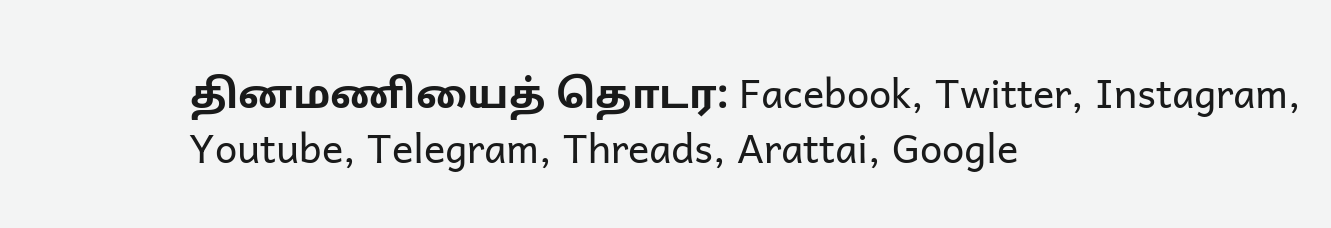தினமணியைத் தொடர: Facebook, Twitter, Instagram, Youtube, Telegram, Threads, Arattai, Google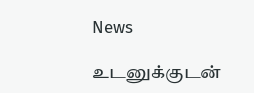News

உடனுக்குடன்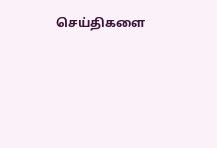செய்திகளை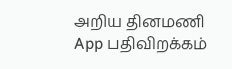அறிய தினமணி App பதிவிறக்கம்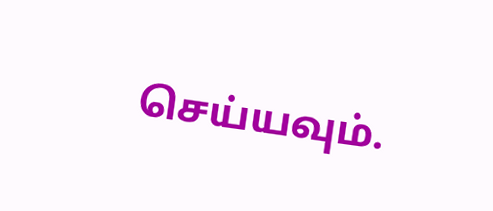செய்யவும்.